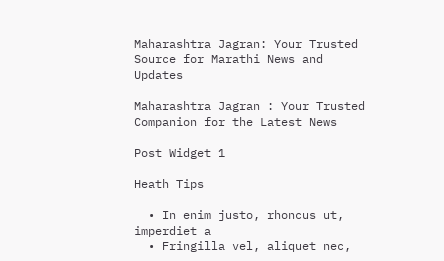Maharashtra Jagran: Your Trusted Source for Marathi News and Updates

Maharashtra Jagran : Your Trusted Companion for the Latest News

Post Widget 1

Heath Tips

  • In enim justo, rhoncus ut, imperdiet a
  • Fringilla vel, aliquet nec,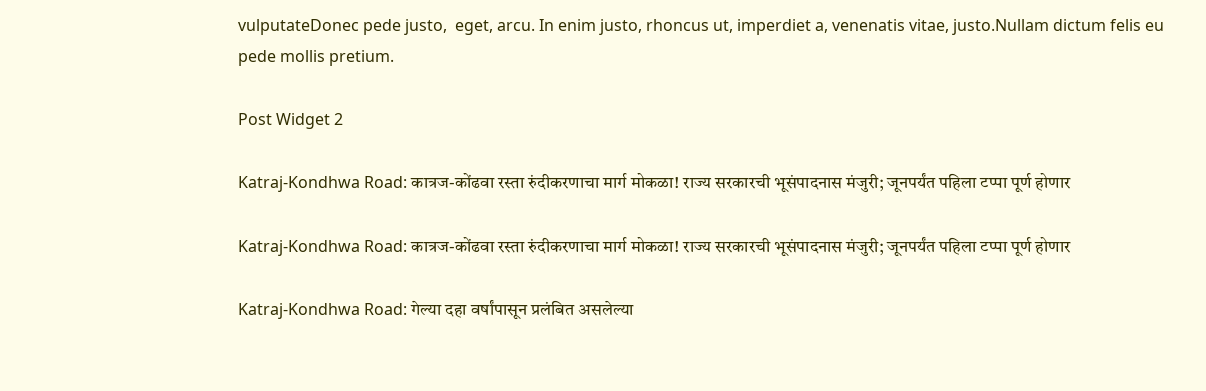vulputateDonec pede justo,  eget, arcu. In enim justo, rhoncus ut, imperdiet a, venenatis vitae, justo.Nullam dictum felis eu pede mollis pretium.

Post Widget 2

Katraj-Kondhwa Road: कात्रज-कोंढवा रस्ता रुंदीकरणाचा मार्ग मोकळा! राज्य सरकारची भूसंपादनास मंजुरी; जूनपर्यंत पहिला टप्पा पूर्ण होणार

Katraj-Kondhwa Road: कात्रज-कोंढवा रस्ता रुंदीकरणाचा मार्ग मोकळा! राज्य सरकारची भूसंपादनास मंजुरी; जूनपर्यंत पहिला टप्पा पूर्ण होणार

Katraj-Kondhwa Road: गेल्या दहा वर्षांपासून प्रलंबित असलेल्या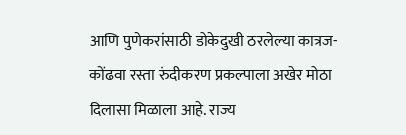आणि पुणेकरांसाठी डोकेदुखी ठरलेल्या कात्रज-कोंढवा रस्ता रुंदीकरण प्रकल्पाला अखेर मोठा दिलासा मिळाला आहे. राज्य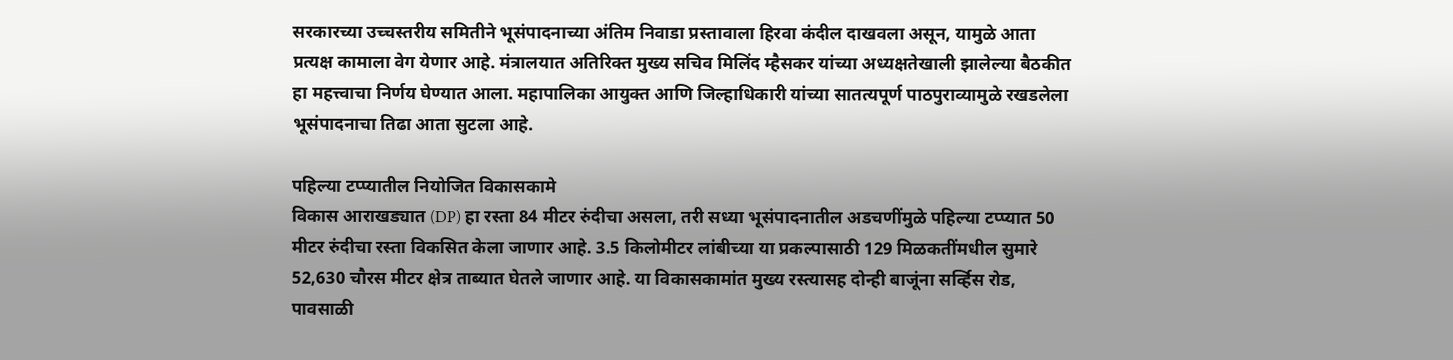सरकारच्या उच्चस्तरीय समितीने भूसंपादनाच्या अंतिम निवाडा प्रस्तावाला हिरवा कंदील दाखवला असून, यामुळे आता प्रत्यक्ष कामाला वेग येणार आहे. मंत्रालयात अतिरिक्त मुख्य सचिव मिलिंद म्हैसकर यांच्या अध्यक्षतेखाली झालेल्या बैठकीत हा महत्त्वाचा निर्णय घेण्यात आला. महापालिका आयुक्त आणि जिल्हाधिकारी यांच्या सातत्यपूर्ण पाठपुराव्यामुळे रखडलेला भूसंपादनाचा तिढा आता सुटला आहे.

पहिल्या टप्प्यातील नियोजित विकासकामे
विकास आराखड्यात (DP) हा रस्ता 84 मीटर रुंदीचा असला, तरी सध्या भूसंपादनातील अडचणींमुळे पहिल्या टप्प्यात 50 मीटर रुंदीचा रस्ता विकसित केला जाणार आहे. 3.5 किलोमीटर लांबीच्या या प्रकल्पासाठी 129 मिळकतींमधील सुमारे 52,630 चौरस मीटर क्षेत्र ताब्यात घेतले जाणार आहे. या विकासकामांत मुख्य रस्त्यासह दोन्ही बाजूंना सर्व्हिस रोड, पावसाळी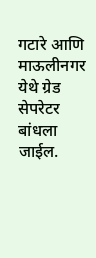गटारे आणि माऊलीनगर येथे ग्रेड सेपरेटर बांधला जाईल.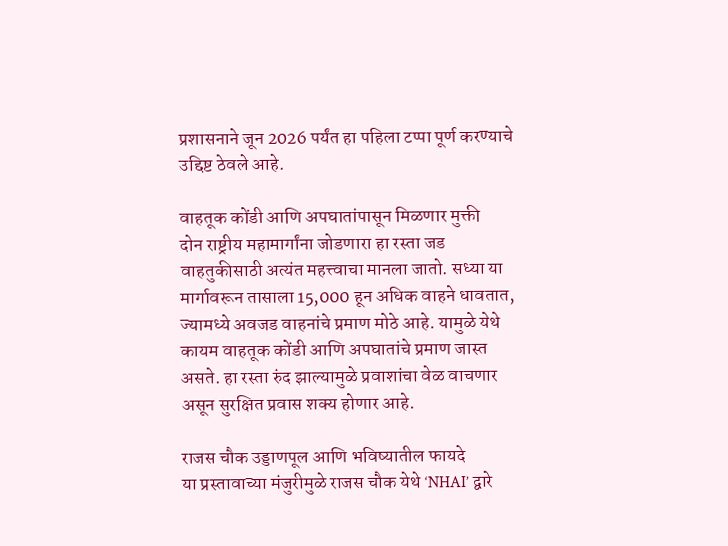प्रशासनाने जून 2026 पर्यंत हा पहिला टप्पा पूर्ण करण्याचे उद्दिष्ट ठेवले आहे.

वाहतूक कोंडी आणि अपघातांपासून मिळणार मुक्ती
दोन राष्ट्रीय महामार्गांना जोडणारा हा रस्ता जड वाहतुकीसाठी अत्यंत महत्त्वाचा मानला जातो. सध्या या मार्गावरून तासाला 15,000 हून अधिक वाहने धावतात, ज्यामध्ये अवजड वाहनांचे प्रमाण मोठे आहे. यामुळे येथे कायम वाहतूक कोंडी आणि अपघातांचे प्रमाण जास्त असते. हा रस्ता रुंद झाल्यामुळे प्रवाशांचा वेळ वाचणार असून सुरक्षित प्रवास शक्य होणार आहे.

राजस चौक उड्डाणपूल आणि भविष्यातील फायदे
या प्रस्तावाच्या मंजुरीमुळे राजस चौक येथे ‘NHAI’ द्वारे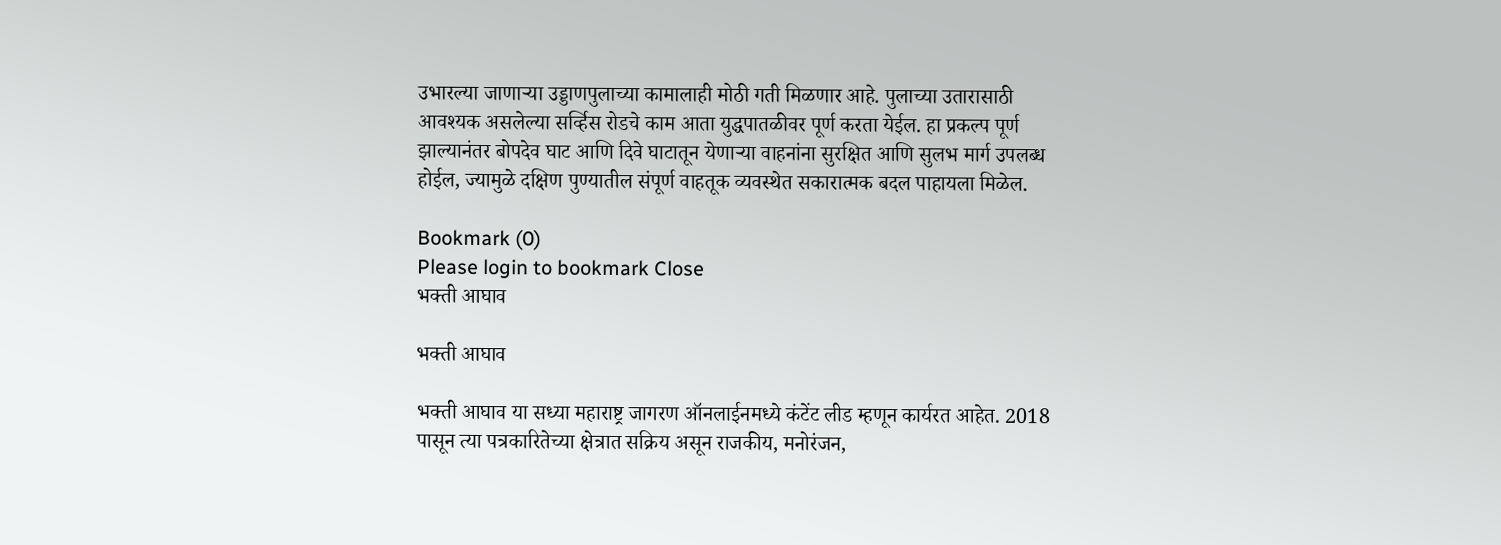उभारल्या जाणाऱ्या उड्डाणपुलाच्या कामालाही मोठी गती मिळणार आहे. पुलाच्या उतारासाठी आवश्यक असलेल्या सर्व्हिस रोडचे काम आता युद्धपातळीवर पूर्ण करता येईल. हा प्रकल्प पूर्ण झाल्यानंतर बोपदेव घाट आणि दिवे घाटातून येणाऱ्या वाहनांना सुरक्षित आणि सुलभ मार्ग उपलब्ध होईल, ज्यामुळे दक्षिण पुण्यातील संपूर्ण वाहतूक व्यवस्थेत सकारात्मक बदल पाहायला मिळेल.

Bookmark (0)
Please login to bookmark Close
भक्ती आघाव

भक्ती आघाव

भक्ती आघाव या सध्या महाराष्ट्र जागरण ऑनलाईनमध्ये कंटेंट लीड म्हणून कार्यरत आहेत. 2018 पासून त्या पत्रकारितेच्या क्षेत्रात सक्रिय असून राजकीय, मनोरंजन,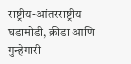राष्ट्रीय-आंतरराष्ट्रीय घडामोडी, क्रीडा आणि गुन्हेगारी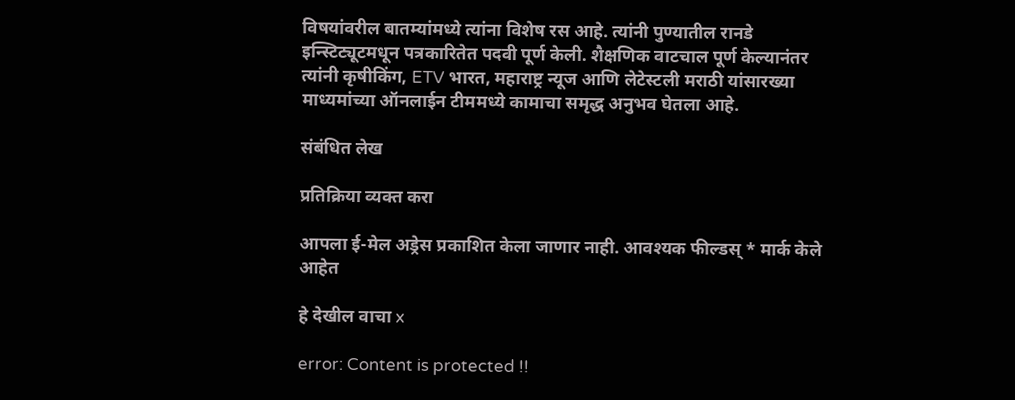विषयांवरील बातम्यांमध्ये त्यांना विशेष रस आहे. त्यांनी पुण्यातील रानडे इन्स्टिट्यूटमधून पत्रकारितेत पदवी पूर्ण केली. शैक्षणिक वाटचाल पूर्ण केल्यानंतर त्यांनी कृषीकिंग, ETV भारत, महाराष्ट्र न्यूज आणि लेटेस्टली मराठी यांसारख्या माध्यमांच्या ऑनलाईन टीममध्ये कामाचा समृद्ध अनुभव घेतला आहे.

संबंधित लेख

प्रतिक्रिया व्यक्त करा

आपला ई-मेल अड्रेस प्रकाशित केला जाणार नाही. आवश्यक फील्डस् * मार्क केले आहेत

हे देखील वाचा x

error: Content is protected !!